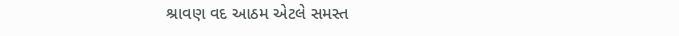શ્રાવણ વદ આઠમ એટલે સમસ્ત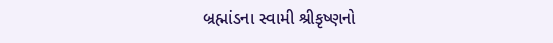બ્રહ્માંડના સ્વામી શ્રીકૃષ્ણનો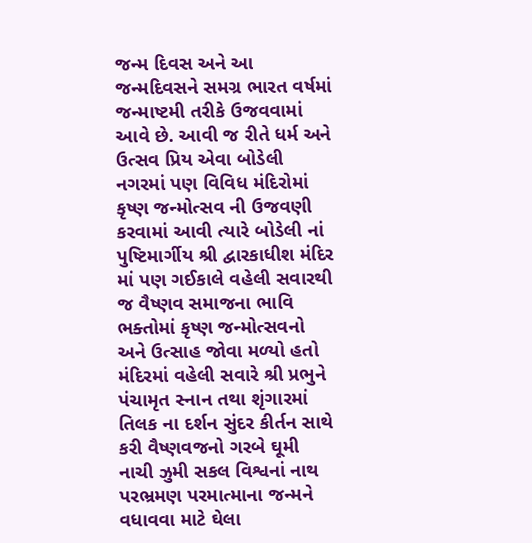જન્મ દિવસ અને આ જન્મદિવસને સમગ્ર ભારત વર્ષમાં જન્માષ્ટમી તરીકે ઉજવવામાં આવે છે. આવી જ રીતે ધર્મ અને ઉત્સવ પ્રિય એવા બોડેલી નગરમાં પણ વિવિધ મંદિરોમાં કૃષ્ણ જન્મોત્સવ ની ઉજવણી કરવામાં આવી ત્યારે બોડેલી નાં પુષ્ટિમાર્ગીય શ્રી દ્વારકાધીશ મંદિર માં પણ ગઈકાલે વહેલી સવારથી જ વૈષ્ણવ સમાજના ભાવિ ભક્તોમાં કૃષ્ણ જન્મોત્સવનો અને ઉત્સાહ જોવા મળ્યો હતો મંદિરમાં વહેલી સવારે શ્રી પ્રભુને પંચામૃત સ્નાન તથા શૃંગારમાં તિલક ના દર્શન સુંદર કીર્તન સાથે કરી વૈષ્ણવજનો ગરબે ઘૂમી નાચી ઝુમી સકલ વિશ્વનાં નાથ પરભ્રમણ પરમાત્માના જન્મને વધાવવા માટે ઘેલા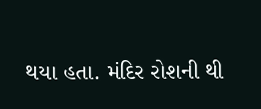થયા હતા. મંદિર રોશની થી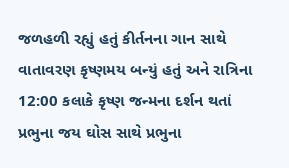જળહળી રહ્યું હતું કીર્તનના ગાન સાથે વાતાવરણ કૃષ્ણમય બન્યું હતું અને રાત્રિના 12:00 કલાકે કૃષ્ણ જન્મના દર્શન થતાં પ્રભુના જય ઘોસ સાથે પ્રભુના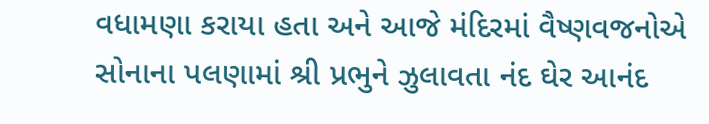વધામણા કરાયા હતા અને આજે મંદિરમાં વૈષ્ણવજનોએ સોનાના પલણામાં શ્રી પ્રભુને ઝુલાવતા નંદ ઘેર આનંદ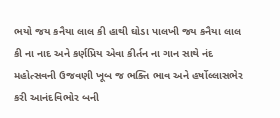ભયો જય કનૈયા લાલ કી હાથી ઘોડા પાલખી જય કનૈયા લાલ કી ના નાદ અને કર્ણપ્રિય એવા કીર્તન ના ગાન સાથે નંદ મહોત્સવની ઉજવણી ખૂબ જ ભક્તિ ભાવ અને હર્ષોલ્લાસભેર કરી આનંદવિભોર બની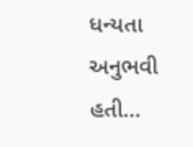ધન્યતા અનુભવી હતી…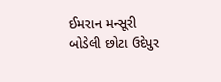ઈમરાન મન્સૂરી બોડેલી છોટા ઉદેપુર